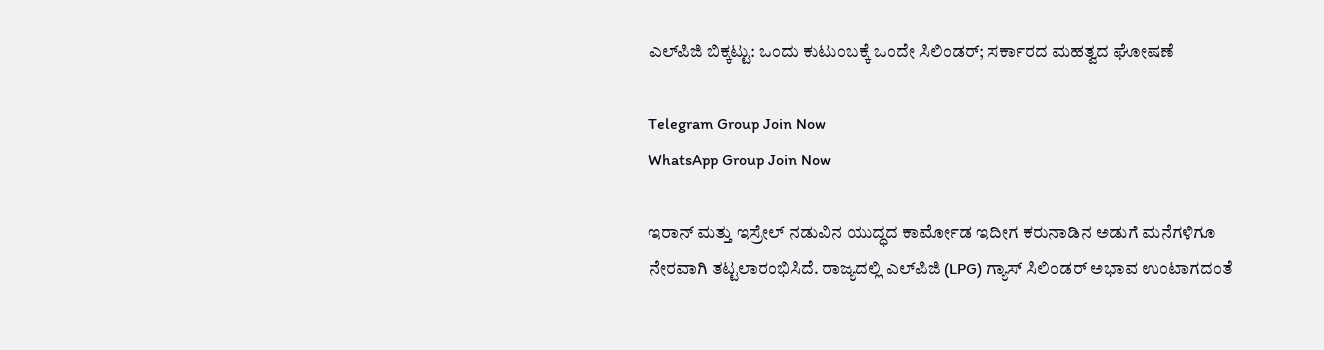ಎಲ್‌ಪಿಜಿ ಬಿಕ್ಕಟ್ಟು: ಒಂದು ಕುಟುಂಬಕ್ಕೆ ಒಂದೇ ಸಿಲಿಂಡರ್; ಸರ್ಕಾರದ ಮಹತ್ವದ ಘೋಷಣೆ

Telegram Group Join Now
WhatsApp Group Join Now

ಇರಾನ್ ಮತ್ತು ಇಸ್ರೇಲ್ ನಡುವಿನ ಯುದ್ಧದ ಕಾರ್ಮೋಡ ಇದೀಗ ಕರುನಾಡಿನ ಅಡುಗೆ ಮನೆಗಳಿಗೂ ನೇರವಾಗಿ ತಟ್ಟಲಾರಂಭಿಸಿದೆ. ರಾಜ್ಯದಲ್ಲಿ ಎಲ್‌ಪಿಜಿ (LPG) ಗ್ಯಾಸ್ ಸಿಲಿಂಡರ್ ಅಭಾವ ಉಂಟಾಗದಂತೆ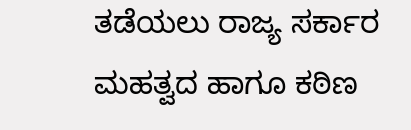ತಡೆಯಲು ರಾಜ್ಯ ಸರ್ಕಾರ ಮಹತ್ವದ ಹಾಗೂ ಕಠಿಣ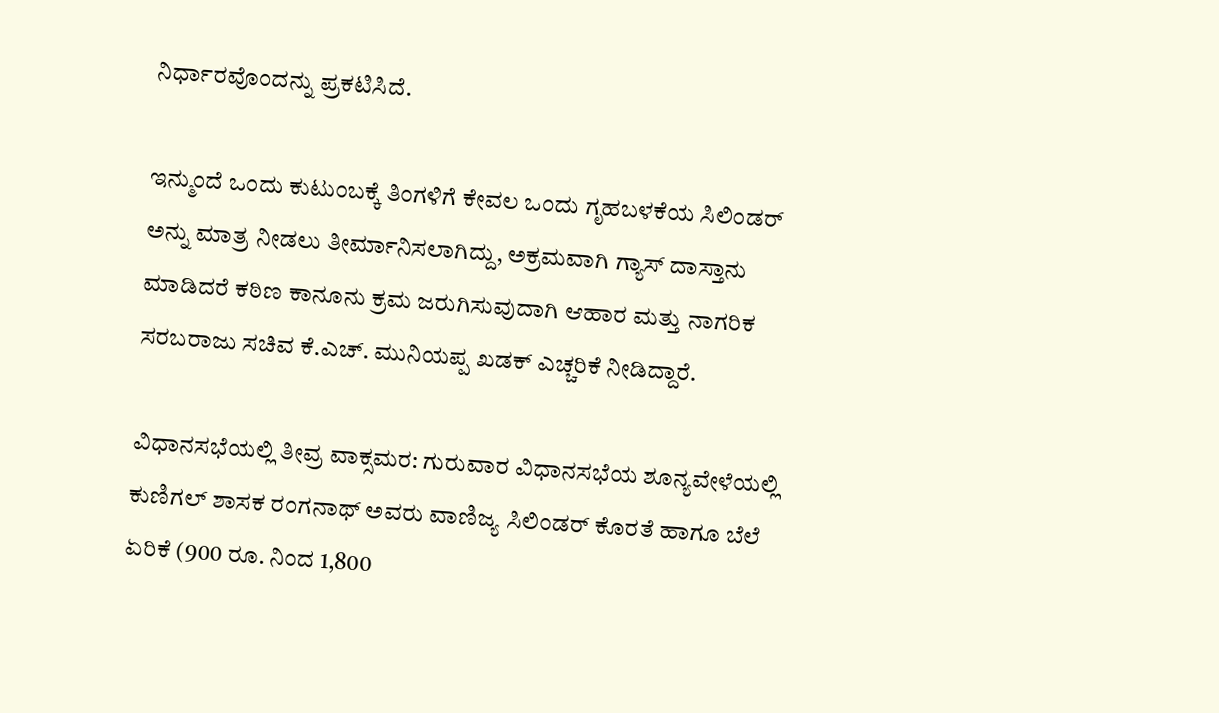ನಿರ್ಧಾರವೊಂದನ್ನು ಪ್ರಕಟಿಸಿದೆ.

ಇನ್ಮುಂದೆ ಒಂದು ಕುಟುಂಬಕ್ಕೆ ತಿಂಗಳಿಗೆ ಕೇವಲ ಒಂದು ಗೃಹಬಳಕೆಯ ಸಿಲಿಂಡರ್ ಅನ್ನು ಮಾತ್ರ ನೀಡಲು ತೀರ್ಮಾನಿಸಲಾಗಿದ್ದು, ಅಕ್ರಮವಾಗಿ ಗ್ಯಾಸ್ ದಾಸ್ತಾನು ಮಾಡಿದರೆ ಕಠಿಣ ಕಾನೂನು ಕ್ರಮ ಜರುಗಿಸುವುದಾಗಿ ಆಹಾರ ಮತ್ತು ನಾಗರಿಕ ಸರಬರಾಜು ಸಚಿವ ಕೆ.ಎಚ್. ಮುನಿಯಪ್ಪ ಖಡಕ್ ಎಚ್ಚರಿಕೆ ನೀಡಿದ್ದಾರೆ.

ವಿಧಾನಸಭೆಯಲ್ಲಿ ತೀವ್ರ ವಾಕ್ಸಮರ: ಗುರುವಾರ ವಿಧಾನಸಭೆಯ ಶೂನ್ಯವೇಳೆಯಲ್ಲಿ ಕುಣಿಗಲ್ ಶಾಸಕ ರಂಗನಾಥ್ ಅವರು ವಾಣಿಜ್ಯ ಸಿಲಿಂಡರ್ ಕೊರತೆ ಹಾಗೂ ಬೆಲೆ ಏರಿಕೆ (900 ರೂ. ನಿಂದ 1,800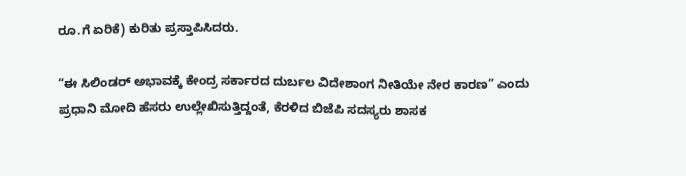ರೂ.ಗೆ ಏರಿಕೆ) ಕುರಿತು ಪ್ರಸ್ತಾಪಿಸಿದರು.

“ಈ ಸಿಲಿಂಡರ್ ಅಭಾವಕ್ಕೆ ಕೇಂದ್ರ ಸರ್ಕಾರದ ದುರ್ಬಲ ವಿದೇಶಾಂಗ ನೀತಿಯೇ ನೇರ ಕಾರಣ” ಎಂದು ಪ್ರಧಾನಿ ಮೋದಿ ಹೆಸರು ಉಲ್ಲೇಖಿಸುತ್ತಿದ್ದಂತೆ, ಕೆರಳಿದ ಬಿಜೆಪಿ ಸದಸ್ಯರು ಶಾಸಕ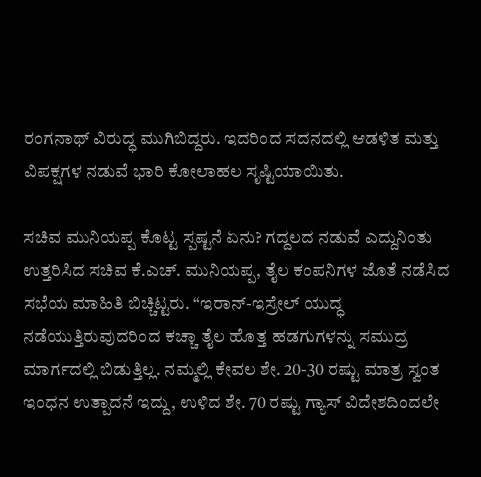ರಂಗನಾಥ್ ವಿರುದ್ಧ ಮುಗಿಬಿದ್ದರು. ಇದರಿಂದ ಸದನದಲ್ಲಿ ಆಡಳಿತ ಮತ್ತು ವಿಪಕ್ಷಗಳ ನಡುವೆ ಭಾರಿ ಕೋಲಾಹಲ ಸೃಷ್ಟಿಯಾಯಿತು.

ಸಚಿವ ಮುನಿಯಪ್ಪ ಕೊಟ್ಟ ಸ್ಪಷ್ಟನೆ ಏನು? ಗದ್ದಲದ ನಡುವೆ ಎದ್ದುನಿಂತು ಉತ್ತರಿಸಿದ ಸಚಿವ ಕೆ.ಎಚ್. ಮುನಿಯಪ್ಪ, ತೈಲ ಕಂಪನಿಗಳ ಜೊತೆ ನಡೆಸಿದ ಸಭೆಯ ಮಾಹಿತಿ ಬಿಚ್ಚಿಟ್ಟರು. “ಇರಾನ್-ಇಸ್ರೇಲ್ ಯುದ್ಧ ನಡೆಯುತ್ತಿರುವುದರಿಂದ ಕಚ್ಚಾ ತೈಲ ಹೊತ್ತ ಹಡಗುಗಳನ್ನು ಸಮುದ್ರ ಮಾರ್ಗದಲ್ಲಿ ಬಿಡುತ್ತಿಲ್ಲ. ನಮ್ಮಲ್ಲಿ ಕೇವಲ ಶೇ. 20-30 ರಷ್ಟು ಮಾತ್ರ ಸ್ವಂತ ಇಂಧನ ಉತ್ಪಾದನೆ ಇದ್ದು, ಉಳಿದ ಶೇ. 70 ರಷ್ಟು ಗ್ಯಾಸ್ ವಿದೇಶದಿಂದಲೇ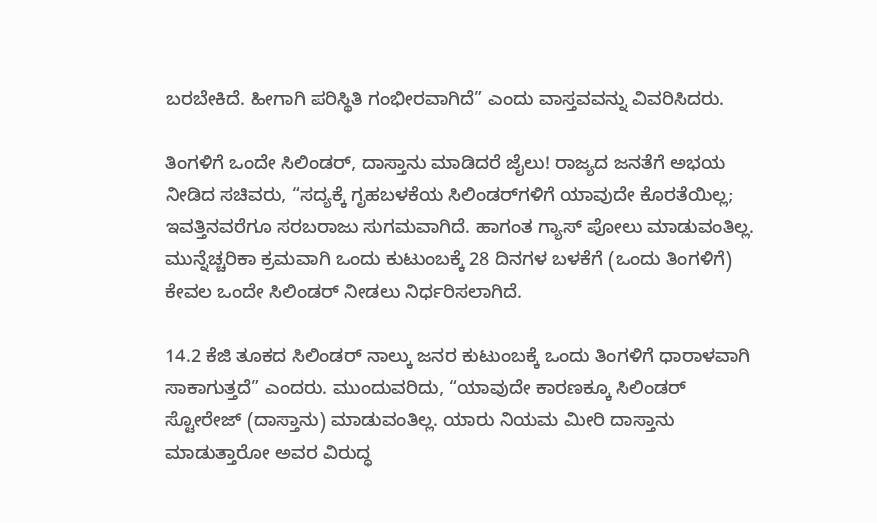ಬರಬೇಕಿದೆ. ಹೀಗಾಗಿ ಪರಿಸ್ಥಿತಿ ಗಂಭೀರವಾಗಿದೆ” ಎಂದು ವಾಸ್ತವವನ್ನು ವಿವರಿಸಿದರು.

ತಿಂಗಳಿಗೆ ಒಂದೇ ಸಿಲಿಂಡರ್, ದಾಸ್ತಾನು ಮಾಡಿದರೆ ಜೈಲು! ರಾಜ್ಯದ ಜನತೆಗೆ ಅಭಯ ನೀಡಿದ ಸಚಿವರು, “ಸದ್ಯಕ್ಕೆ ಗೃಹಬಳಕೆಯ ಸಿಲಿಂಡರ್‌ಗಳಿಗೆ ಯಾವುದೇ ಕೊರತೆಯಿಲ್ಲ; ಇವತ್ತಿನವರೆಗೂ ಸರಬರಾಜು ಸುಗಮವಾಗಿದೆ. ಹಾಗಂತ ಗ್ಯಾಸ್ ಪೋಲು ಮಾಡುವಂತಿಲ್ಲ. ಮುನ್ನೆಚ್ಚರಿಕಾ ಕ್ರಮವಾಗಿ ಒಂದು ಕುಟುಂಬಕ್ಕೆ 28 ದಿನಗಳ ಬಳಕೆಗೆ (ಒಂದು ತಿಂಗಳಿಗೆ) ಕೇವಲ ಒಂದೇ ಸಿಲಿಂಡರ್ ನೀಡಲು ನಿರ್ಧರಿಸಲಾಗಿದೆ.

14.2 ಕೆಜಿ ತೂಕದ ಸಿಲಿಂಡರ್ ನಾಲ್ಕು ಜನರ ಕುಟುಂಬಕ್ಕೆ ಒಂದು ತಿಂಗಳಿಗೆ ಧಾರಾಳವಾಗಿ ಸಾಕಾಗುತ್ತದೆ” ಎಂದರು. ಮುಂದುವರಿದು, “ಯಾವುದೇ ಕಾರಣಕ್ಕೂ ಸಿಲಿಂಡರ್ ಸ್ಟೋರೇಜ್ (ದಾಸ್ತಾನು) ಮಾಡುವಂತಿಲ್ಲ. ಯಾರು ನಿಯಮ ಮೀರಿ ದಾಸ್ತಾನು ಮಾಡುತ್ತಾರೋ ಅವರ ವಿರುದ್ಧ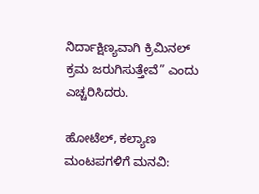ನಿರ್ದಾಕ್ಷಿಣ್ಯವಾಗಿ ಕ್ರಿಮಿನಲ್ ಕ್ರಮ ಜರುಗಿಸುತ್ತೇವೆ” ಎಂದು ಎಚ್ಚರಿಸಿದರು.

ಹೋಟೆಲ್, ಕಲ್ಯಾಣ ಮಂಟಪಗಳಿಗೆ ಮನವಿ: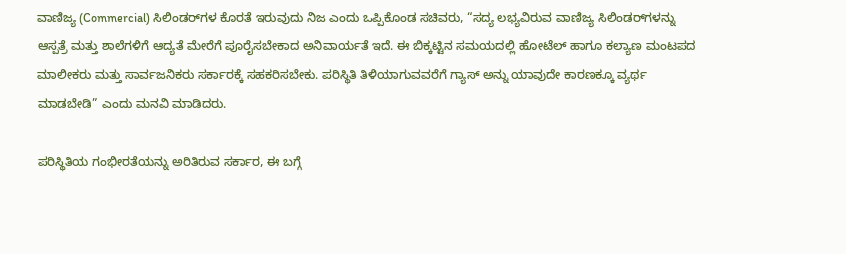ವಾಣಿಜ್ಯ (Commercial) ಸಿಲಿಂಡರ್‌ಗಳ ಕೊರತೆ ಇರುವುದು ನಿಜ ಎಂದು ಒಪ್ಪಿಕೊಂಡ ಸಚಿವರು, “ಸದ್ಯ ಲಭ್ಯವಿರುವ ವಾಣಿಜ್ಯ ಸಿಲಿಂಡರ್‌ಗಳನ್ನು ಆಸ್ಪತ್ರೆ ಮತ್ತು ಶಾಲೆಗಳಿಗೆ ಆದ್ಯತೆ ಮೇರೆಗೆ ಪೂರೈಸಬೇಕಾದ ಅನಿವಾರ್ಯತೆ ಇದೆ. ಈ ಬಿಕ್ಕಟ್ಟಿನ ಸಮಯದಲ್ಲಿ ಹೋಟೆಲ್ ಹಾಗೂ ಕಲ್ಯಾಣ ಮಂಟಪದ ಮಾಲೀಕರು ಮತ್ತು ಸಾರ್ವಜನಿಕರು ಸರ್ಕಾರಕ್ಕೆ ಸಹಕರಿಸಬೇಕು. ಪರಿಸ್ಥಿತಿ ತಿಳಿಯಾಗುವವರೆಗೆ ಗ್ಯಾಸ್ ಅನ್ನು ಯಾವುದೇ ಕಾರಣಕ್ಕೂ ವ್ಯರ್ಥ ಮಾಡಬೇಡಿ” ಎಂದು ಮನವಿ ಮಾಡಿದರು.

ಪರಿಸ್ಥಿತಿಯ ಗಂಭೀರತೆಯನ್ನು ಅರಿತಿರುವ ಸರ್ಕಾರ, ಈ ಬಗ್ಗೆ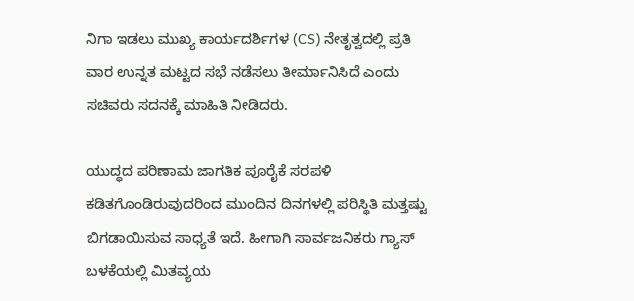ನಿಗಾ ಇಡಲು ಮುಖ್ಯ ಕಾರ್ಯದರ್ಶಿಗಳ (CS) ನೇತೃತ್ವದಲ್ಲಿ ಪ್ರತಿ ವಾರ ಉನ್ನತ ಮಟ್ಟದ ಸಭೆ ನಡೆಸಲು ತೀರ್ಮಾನಿಸಿದೆ ಎಂದು ಸಚಿವರು ಸದನಕ್ಕೆ ಮಾಹಿತಿ ನೀಡಿದರು.

ಯುದ್ಧದ ಪರಿಣಾಮ ಜಾಗತಿಕ ಪೂರೈಕೆ ಸರಪಳಿ ಕಡಿತಗೊಂಡಿರುವುದರಿಂದ ಮುಂದಿನ ದಿನಗಳಲ್ಲಿ ಪರಿಸ್ಥಿತಿ ಮತ್ತಷ್ಟು ಬಿಗಡಾಯಿಸುವ ಸಾಧ್ಯತೆ ಇದೆ. ಹೀಗಾಗಿ ಸಾರ್ವಜನಿಕರು ಗ್ಯಾಸ್ ಬಳಕೆಯಲ್ಲಿ ಮಿತವ್ಯಯ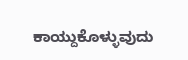ಕಾಯ್ದುಕೊಳ್ಳುವುದು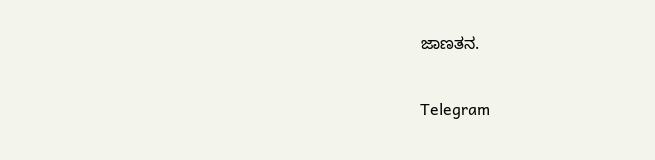ಜಾಣತನ.

Telegram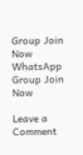Group Join Now
WhatsApp Group Join Now

Leave a Comment